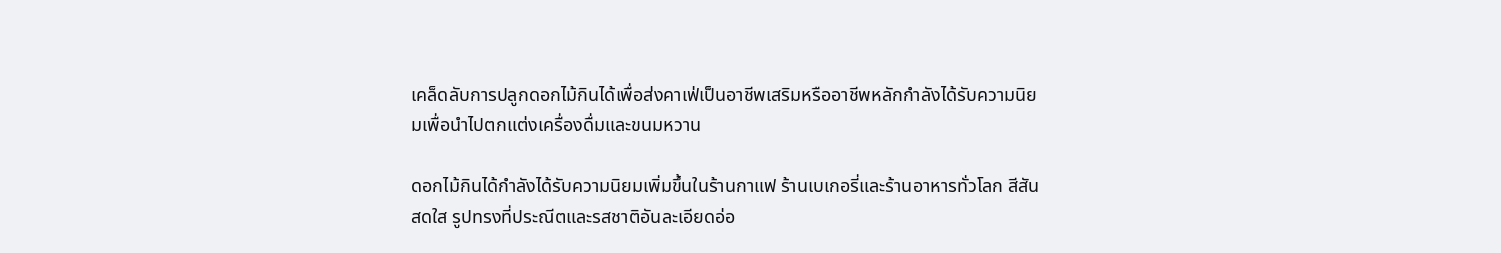เคล็ดลับการปลูกดอกไม้กินได้เพื่อส่งคาเฟ่เป็นอาชีพเสริมหรืออาชีพหลักกำลังได้รับความนิยมเพื่อนำไปตกแต่งเครื่องดื่มและขนมหวาน

ดอกไม้กินได้กำลังได้รับความนิยมเพิ่มขึ้นในร้านกาแฟ ร้านเบเกอรี่และร้านอาหารทั่วโลก สีสันสดใส รูปทรงที่ประณีตและรสชาติอันละเอียดอ่อ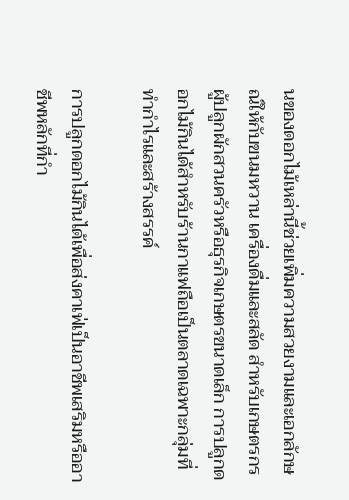นของดอกไม้เหล่านี้ช่วยเพิ่มความสวยงามและเอกลักษณ์ให้กับขนมหวาน เครื่องดื่มและสลัด สำหรับเกษตรกร ผู้ปลูกผักสวนครัวหรือธุรกิจเกษตรขนาดเล็ก การปลูกดอกไม้กินได้สำหรับร้านกาแฟถือเป็นตลาดเฉพาะกลุ่มที่ทำกำไรและสร้างสรรค์

การปลูกดอกไม้กินได้เพื่อส่งคาเฟ่เป็นอาชีพเสริมหรืออาชีพหลักที่กำ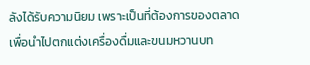ลังได้รับความนิยม เพราะเป็นที่ต้องการของตลาดเพื่อนำไปตกแต่งเครื่องดื่มและขนมหวานบท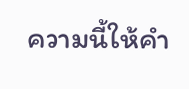ความนี้ให้คำ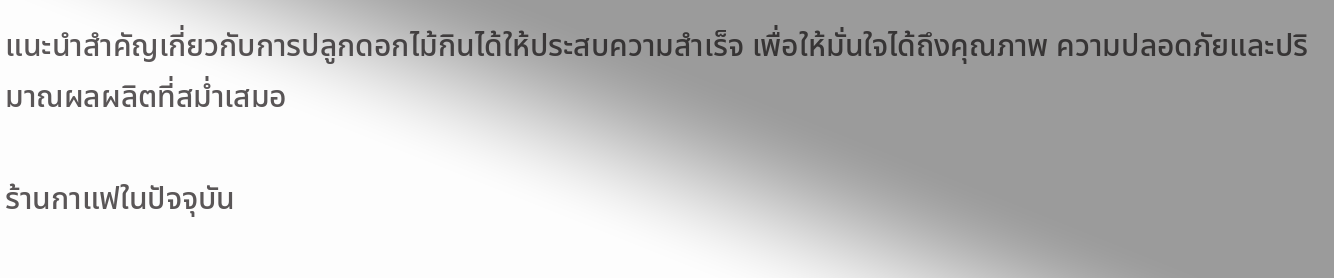แนะนำสำคัญเกี่ยวกับการปลูกดอกไม้กินได้ให้ประสบความสำเร็จ เพื่อให้มั่นใจได้ถึงคุณภาพ ความปลอดภัยและปริมาณผลผลิตที่สม่ำเสมอ

ร้านกาแฟในปัจจุบัน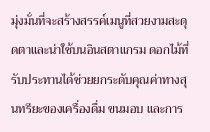มุ่งมั่นที่จะสร้างสรรค์เมนูที่สวยงามสะดุดตาและน่าใช้บนอินสตาแกรม ดอกไม้ที่รับประทานได้ช่วยยกระดับคุณค่าทางสุนทรียะของเครื่องดื่ม ขนมอบ และการ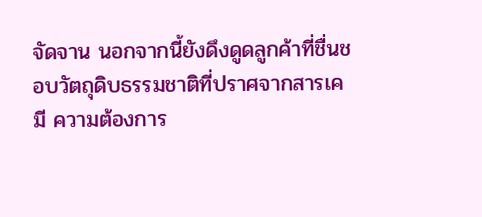จัดจาน นอกจากนี้ยังดึงดูดลูกค้าที่ชื่นชอบวัตถุดิบธรรมชาติที่ปราศจากสารเคมี ความต้องการ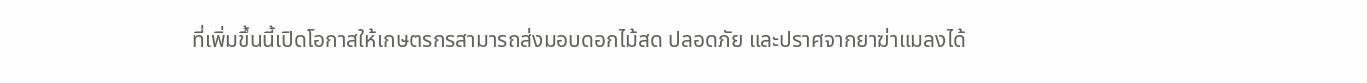ที่เพิ่มขึ้นนี้เปิดโอกาสให้เกษตรกรสามารถส่งมอบดอกไม้สด ปลอดภัย และปราศจากยาฆ่าแมลงได้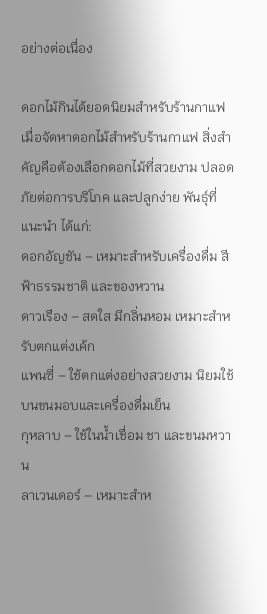อย่างต่อเนื่อง

ดอกไม้กินได้ยอดนิยมสำหรับร้านกาแฟ
เมื่อจัดหาดอกไม้สำหรับร้านกาแฟ สิ่งสำคัญคือต้องเลือกดอกไม้ที่สวยงาม ปลอดภัยต่อการบริโภค และปลูกง่าย พันธุ์ที่แนะนำ ได้แก่:
ดอกอัญชัน – เหมาะสำหรับเครื่องดื่ม สีฟ้าธรรมชาติ และของหวาน
ดาวเรือง – สดใส มีกลิ่นหอม เหมาะสำหรับตกแต่งเค้ก
แพนซี่ – ใช้ตกแต่งอย่างสวยงาม นิยมใช้บนขนมอบและเครื่องดื่มเย็น
กุหลาบ – ใช้ในน้ำเชื่อม ชา และขนมหวาน
ลาเวนเดอร์ – เหมาะสำห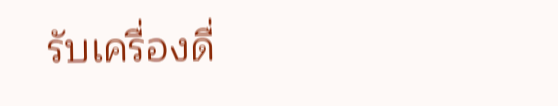รับเครื่องดื่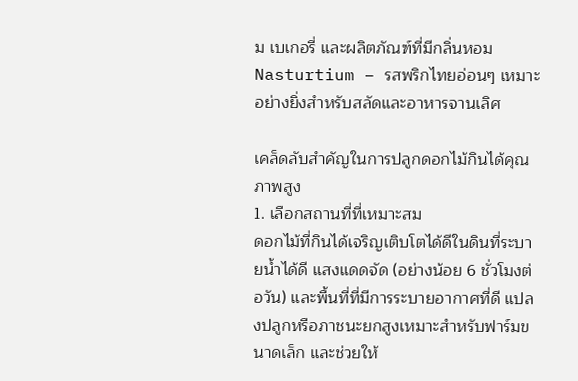ม เบเกอรี่ และผลิตภัณฑ์ที่มีกลิ่นหอม
Nasturtium – รสพริกไทยอ่อนๆ เหมาะอย่างยิ่งสำหรับสลัดและอาหารจานเลิศ

เคล็ดลับสำคัญในการปลูกดอกไม้กินได้คุณภาพสูง
1. เลือกสถานที่ที่เหมาะสม
ดอกไม้ที่กินได้เจริญเติบโตได้ดีในดินที่ระบายน้ำได้ดี แสงแดดจัด (อย่างน้อย 6 ชั่วโมงต่อวัน) และพื้นที่ที่มีการระบายอากาศที่ดี แปลงปลูกหรือภาชนะยกสูงเหมาะสำหรับฟาร์มขนาดเล็ก และช่วยให้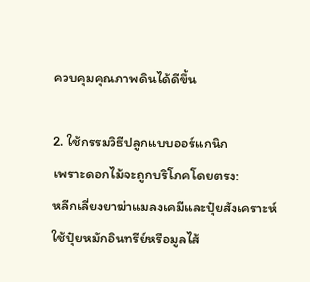ควบคุมคุณภาพดินได้ดีขึ้น

2. ใช้กรรมวิธีปลูกแบบออร์แกนิก
เพราะดอกไม้จะถูกบริโภคโดยตรง:
หลีกเลี่ยงยาฆ่าแมลงเคมีและปุ๋ยสังเคราะห์
ใช้ปุ๋ยหมักอินทรีย์หรือมูลไส้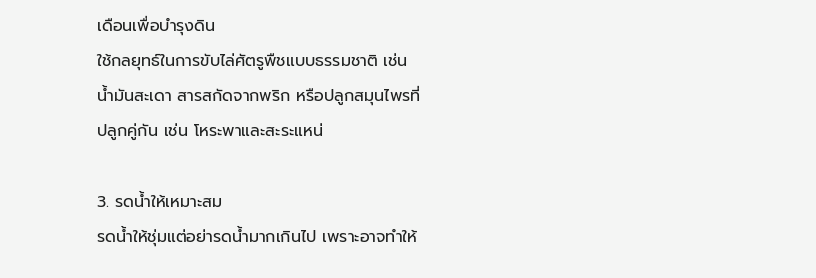เดือนเพื่อบำรุงดิน
ใช้กลยุทธ์ในการขับไล่ศัตรูพืชแบบธรรมชาติ เช่น น้ำมันสะเดา สารสกัดจากพริก หรือปลูกสมุนไพรที่ปลูกคู่กัน เช่น โหระพาและสะระแหน่

3. รดน้ำให้เหมาะสม
รดน้ำให้ชุ่มแต่อย่ารดน้ำมากเกินไป เพราะอาจทำให้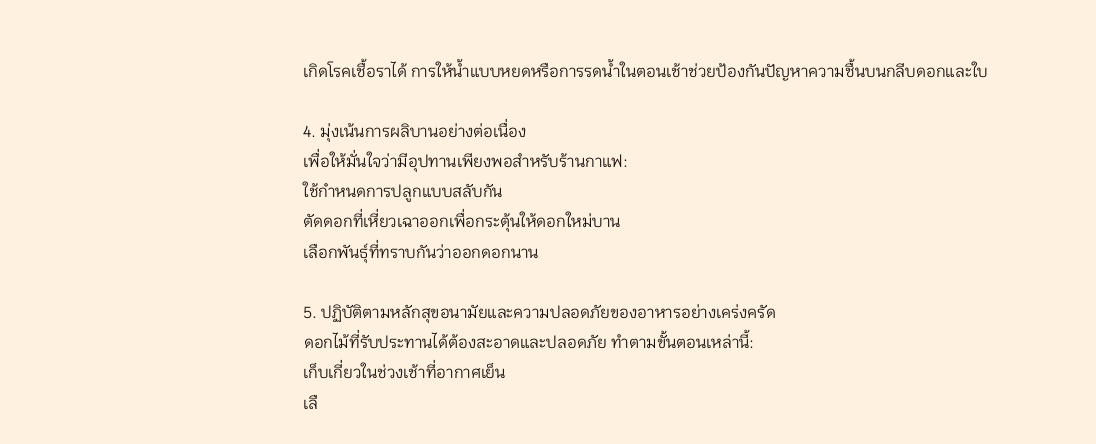เกิดโรคเชื้อราได้ การให้น้ำแบบหยดหรือการรดน้ำในตอนเช้าช่วยป้องกันปัญหาความชื้นบนกลีบดอกและใบ

4. มุ่งเน้นการผลิบานอย่างต่อเนื่อง
เพื่อให้มั่นใจว่ามีอุปทานเพียงพอสำหรับร้านกาแฟ:
ใช้กำหนดการปลูกแบบสลับกัน
ตัดดอกที่เหี่ยวเฉาออกเพื่อกระตุ้นให้ดอกใหม่บาน
เลือกพันธุ์ที่ทราบกันว่าออกดอกนาน

5. ปฏิบัติตามหลักสุขอนามัยและความปลอดภัยของอาหารอย่างเคร่งครัด
ดอกไม้ที่รับประทานได้ต้องสะอาดและปลอดภัย ทำตามขั้นตอนเหล่านี้:
เก็บเกี่ยวในช่วงเช้าที่อากาศเย็น
เลื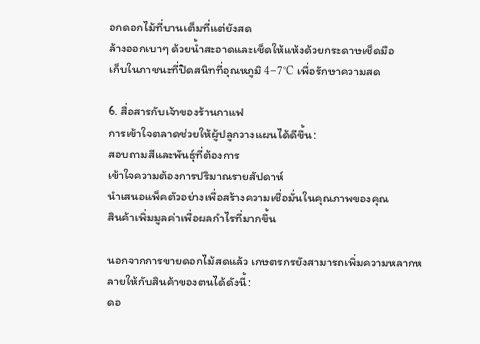อกดอกไม้ที่บานเต็มที่แต่ยังสด
ล้างออกเบาๆ ด้วยน้ำสะอาดและเช็ดให้แห้งด้วยกระดาษเช็ดมือ
เก็บในภาชนะที่ปิดสนิทที่อุณหภูมิ 4–7°C เพื่อรักษาความสด

6. สื่อสารกับเจ้าของร้านกาแฟ
การเข้าใจตลาดช่วยให้ผู้ปลูกวางแผนได้ดีขึ้น:
สอบถามสีและพันธุ์ที่ต้องการ
เข้าใจความต้องการปริมาณรายสัปดาห์
นำเสนอแพ็คตัวอย่างเพื่อสร้างความเชื่อมั่นในคุณภาพของคุณ
สินค้าเพิ่มมูลค่าเพื่อผลกำไรที่มากขึ้น

นอกจากการขายดอกไม้สดแล้ว เกษตรกรยังสามารถเพิ่มความหลากหลายให้กับสินค้าของตนได้ดังนี้:
ดอ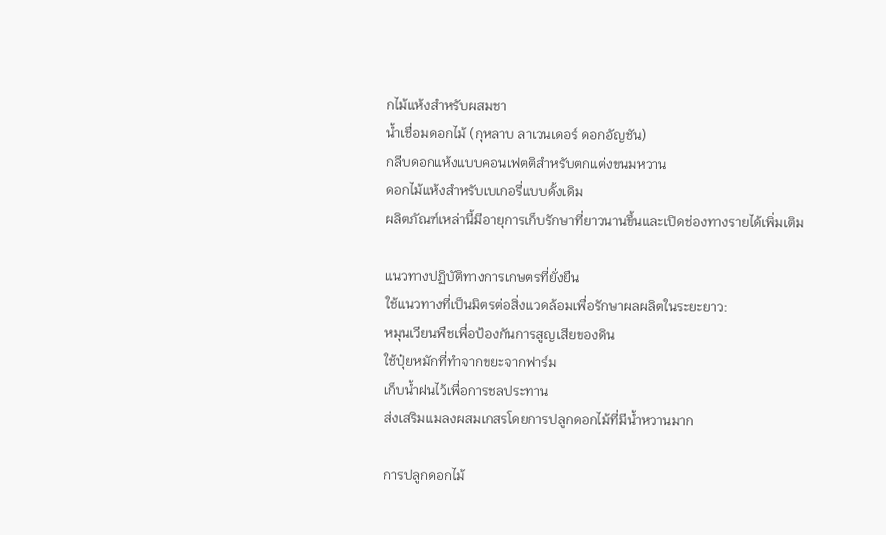กไม้แห้งสำหรับผสมชา
น้ำเชื่อมดอกไม้ (กุหลาบ ลาเวนเดอร์ ดอกอัญชัน)
กลีบดอกแห้งแบบคอนเฟตติสำหรับตกแต่งขนมหวาน
ดอกไม้แห้งสำหรับเบเกอรี่แบบดั้งเดิม
ผลิตภัณฑ์เหล่านี้มีอายุการเก็บรักษาที่ยาวนานขึ้นและเปิดช่องทางรายได้เพิ่มเติม

แนวทางปฏิบัติทางการเกษตรที่ยั่งยืน
ใช้แนวทางที่เป็นมิตรต่อสิ่งแวดล้อมเพื่อรักษาผลผลิตในระยะยาว:
หมุนเวียนพืชเพื่อป้องกันการสูญเสียของดิน
ใช้ปุ๋ยหมักที่ทำจากขยะจากฟาร์ม
เก็บน้ำฝนไว้เพื่อการชลประทาน
ส่งเสริมแมลงผสมเกสรโดยการปลูกดอกไม้ที่มีน้ำหวานมาก

การปลูกดอกไม้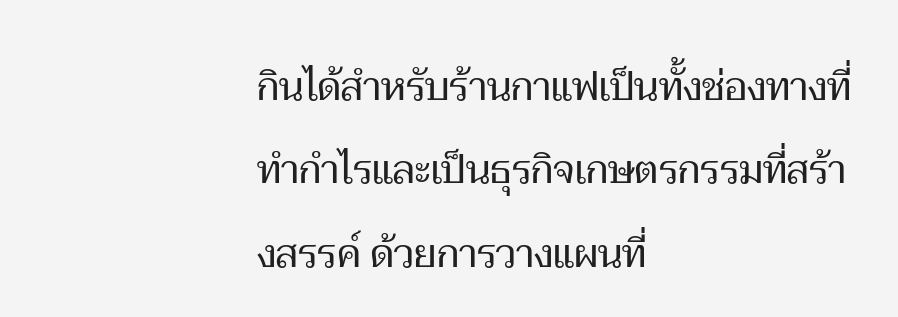กินได้สำหรับร้านกาแฟเป็นทั้งช่องทางที่ทำกำไรและเป็นธุรกิจเกษตรกรรมที่สร้างสรรค์ ด้วยการวางแผนที่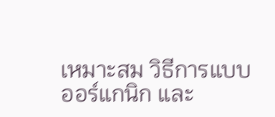เหมาะสม วิธีการแบบออร์แกนิก และ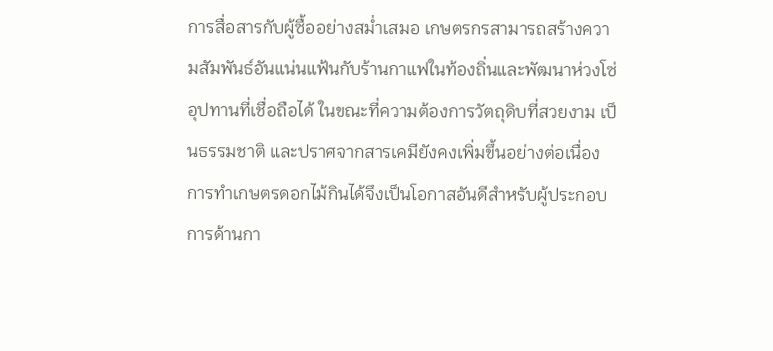การสื่อสารกับผู้ซื้ออย่างสม่ำเสมอ เกษตรกรสามารถสร้างความสัมพันธ์อันแน่นแฟ้นกับร้านกาแฟในท้องถิ่นและพัฒนาห่วงโซ่อุปทานที่เชื่อถือได้ ในขณะที่ความต้องการวัตถุดิบที่สวยงาม เป็นธรรมชาติ และปราศจากสารเคมียังคงเพิ่มขึ้นอย่างต่อเนื่อง การทำเกษตรดอกไม้กินได้จึงเป็นโอกาสอันดีสำหรับผู้ประกอบการด้านกา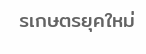รเกษตรยุคใหม่